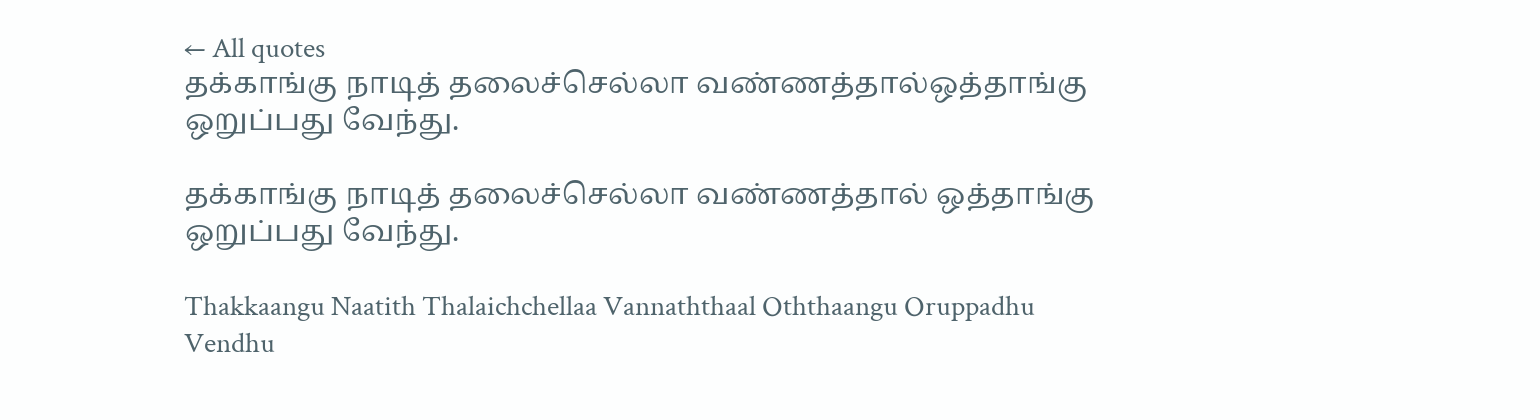← All quotes
தக்காங்கு நாடித் தலைச்செல்லா வண்ணத்தால்ஒத்தாங்கு ஒறுப்பது வேந்து.

தக்காங்கு நாடித் தலைச்செல்லா வண்ணத்தால் ஒத்தாங்கு ஒறுப்பது வேந்து.

Thakkaangu Naatith Thalaichchellaa Vannaththaal Oththaangu Oruppadhu Vendhu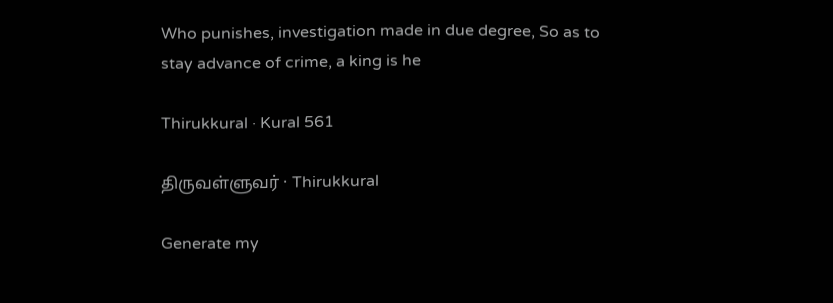Who punishes, investigation made in due degree, So as to stay advance of crime, a king is he

Thirukkural · Kural 561

திருவள்ளுவர் · Thirukkural

Generate my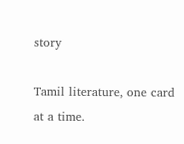story

Tamil literature, one card at a time.